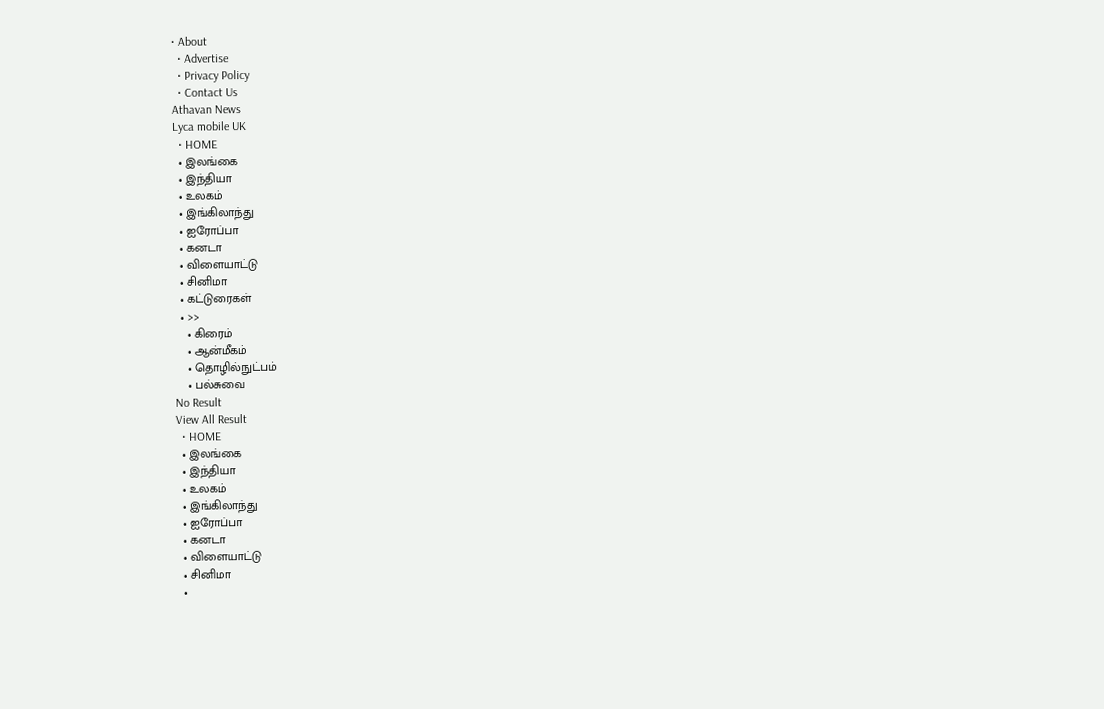• About
  • Advertise
  • Privacy Policy
  • Contact Us
Athavan News
Lyca mobile UK
  • HOME
  • இலங்கை
  • இந்தியா
  • உலகம்
  • இங்கிலாந்து
  • ஐரோப்பா
  • கனடா
  • விளையாட்டு
  • சினிமா
  • கட்டுரைகள்
  • >>
    • கிரைம்
    • ஆன்மீகம்
    • தொழில்நுட்பம்
    • பல்சுவை
No Result
View All Result
  • HOME
  • இலங்கை
  • இந்தியா
  • உலகம்
  • இங்கிலாந்து
  • ஐரோப்பா
  • கனடா
  • விளையாட்டு
  • சினிமா
  •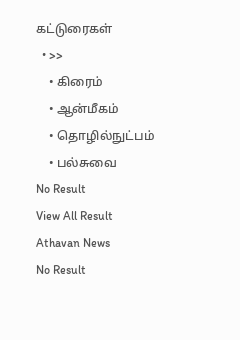கட்டுரைகள்
  • >>
    • கிரைம்
    • ஆன்மீகம்
    • தொழில்நுட்பம்
    • பல்சுவை
No Result
View All Result
Athavan News
No Result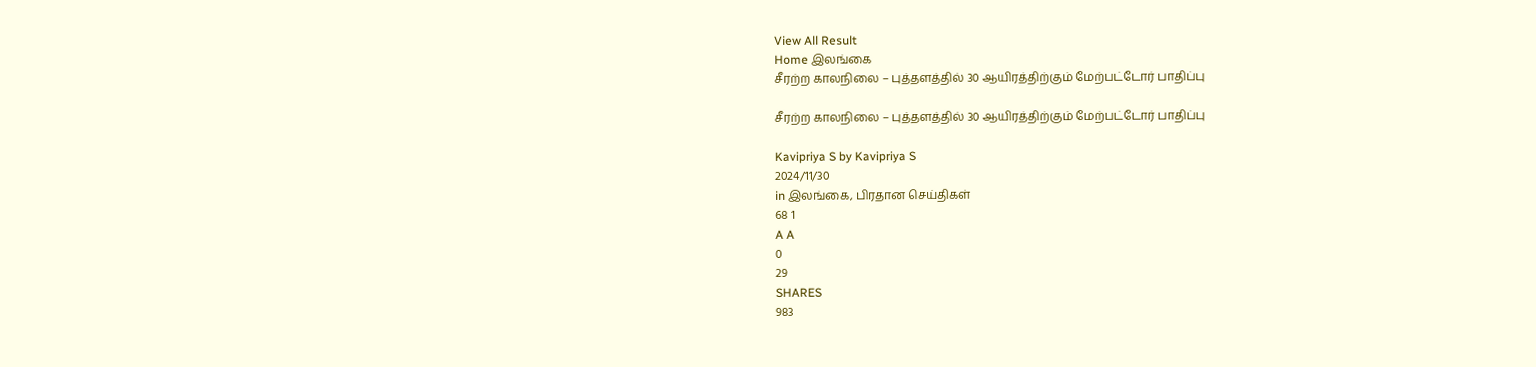View All Result
Home இலங்கை
சீரற்ற காலநிலை – புத்தளத்தில் 30 ஆயிரத்திற்கும் மேற்பட்டோர் பாதிப்பு

சீரற்ற காலநிலை – புத்தளத்தில் 30 ஆயிரத்திற்கும் மேற்பட்டோர் பாதிப்பு

Kavipriya S by Kavipriya S
2024/11/30
in இலங்கை, பிரதான செய்திகள்
68 1
A A
0
29
SHARES
983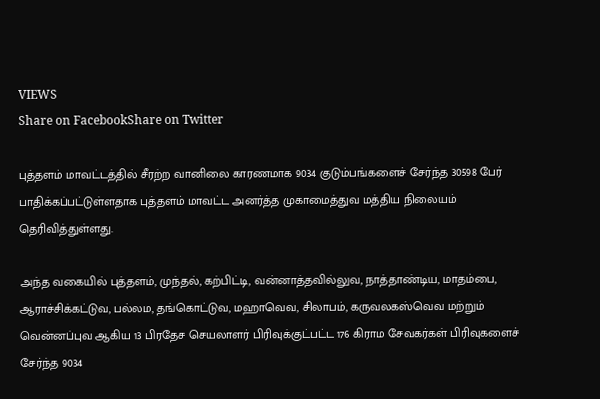VIEWS
Share on FacebookShare on Twitter

புத்தளம் மாவட்டத்தில் சீரற்ற வானிலை காரணமாக 9034 குடும்பங்களைச் சேர்ந்த 30598 பேர் பாதிக்கப்பட்டுள்ளதாக புத்தளம் மாவட்ட அனர்த்த முகாமைத்துவ மத்திய நிலையம் தெரிவித்துள்ளது.

அந்த வகையில் புத்தளம், முந்தல், கற்பிட்டி, வன்னாத்தவில்லுவ, நாத்தாண்டிய, மாதம்பை, ஆராச்சிக்கட்டுவ, பல்லம, தங்கொட்டுவ, மஹாவெவ, சிலாபம், கருவலகஸ்வெவ மற்றும் வென்னப்புவ ஆகிய 13 பிரதேச செயலாளர் பிரிவுக்குட்பட்ட 176 கிராம சேவகர்கள் பிரிவுகளைச் சேர்ந்த 9034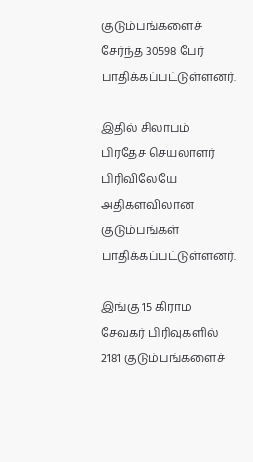குடும்பங்களைச் சேர்ந்த 30598 பேர் பாதிக்கப்பட்டுள்ளனர்.

இதில் சிலாபம் பிரதேச செயலாளர் பிரிவிலேயே அதிகளவிலான குடும்பங்கள் பாதிக்கப்பட்டுள்ளனர்.

இங்கு 15 கிராம சேவகர் பிரிவுகளில் 2181 குடும்பங்களைச்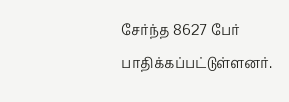சேர்ந்த 8627 பேர் பாதிக்கப்பட்டுள்ளனர்.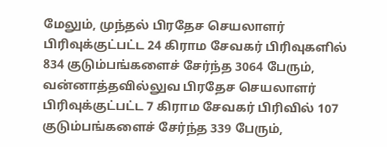மேலும், முந்தல் பிரதேச செயலாளர் பிரிவுக்குட்பட்ட 24 கிராம சேவகர் பிரிவுகளில் 834 குடும்பங்களைச் சேர்ந்த 3064 பேரும், வன்னாத்தவில்லுவ பிரதேச செயலாளர் பிரிவுக்குட்பட்ட 7 கிராம சேவகர் பிரிவில் 107 குடும்பங்களைச் சேர்ந்த 339 பேரும்,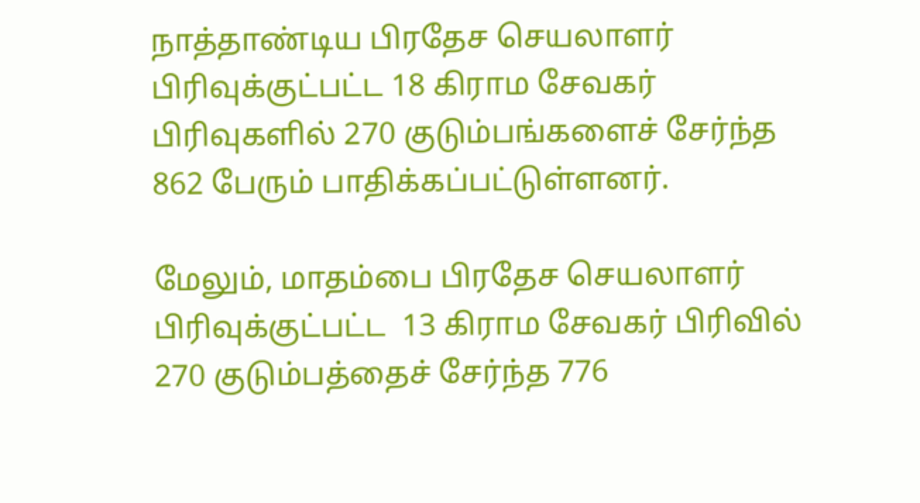நாத்தாண்டிய பிரதேச செயலாளர் பிரிவுக்குட்பட்ட 18 கிராம சேவகர் பிரிவுகளில் 270 குடும்பங்களைச் சேர்ந்த 862 பேரும் பாதிக்கப்பட்டுள்ளனர்.

மேலும், மாதம்பை பிரதேச செயலாளர் பிரிவுக்குட்பட்ட  13 கிராம சேவகர் பிரிவில் 270 குடும்பத்தைச் சேர்ந்த 776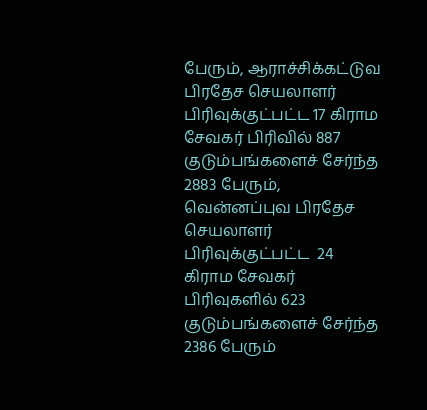பேரும், ஆராச்சிக்கட்டுவ பிரதேச செயலாளர் பிரிவுக்குட்பட்ட 17 கிராம சேவகர் பிரிவில் 887 குடும்பங்களைச் சேர்ந்த 2883 பேரும், வென்னப்புவ பிரதேச செயலாளர் பிரிவுக்குட்பட்ட  24 கிராம சேவகர் பிரிவுகளில் 623 குடும்பங்களைச் சேர்ந்த 2386 பேரும்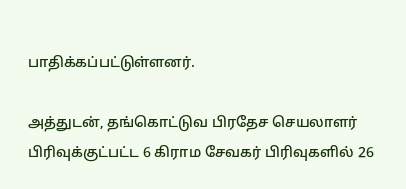பாதிக்கப்பட்டுள்ளனர்.

அத்துடன், தங்கொட்டுவ பிரதேச செயலாளர் பிரிவுக்குட்பட்ட 6 கிராம சேவகர் பிரிவுகளில் 26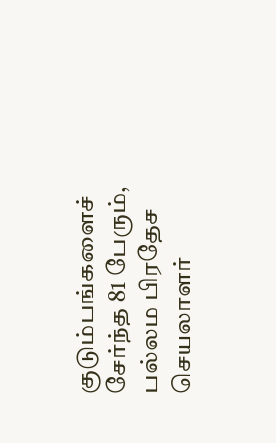குடும்பங்களைச் சேர்ந்த 81 பேரும், பல்லம பிரதேச செயலாளர்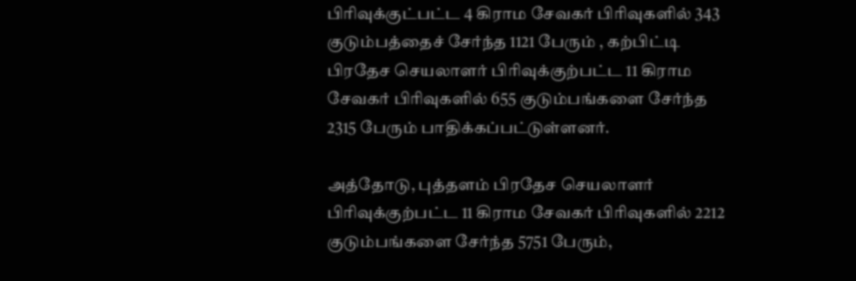பிரிவுக்குட்பட்ட 4 கிராம சேவகர் பிரிவுகளில் 343 குடும்பத்தைச் சேர்ந்த 1121 பேரும் , கற்பிட்டி பிரதேச செயலாளர் பிரிவுக்குற்பட்ட 11 கிராம சேவகர் பிரிவுகளில் 655 குடும்பங்களை சேர்ந்த 2315 பேரும் பாதிக்கப்பட்டுள்ளனர்.

அத்தோடு, புத்தளம் பிரதேச செயலாளர் பிரிவுக்குற்பட்ட 11 கிராம சேவகர் பிரிவுகளில் 2212 குடும்பங்களை சேர்ந்த 5751 பேரும்,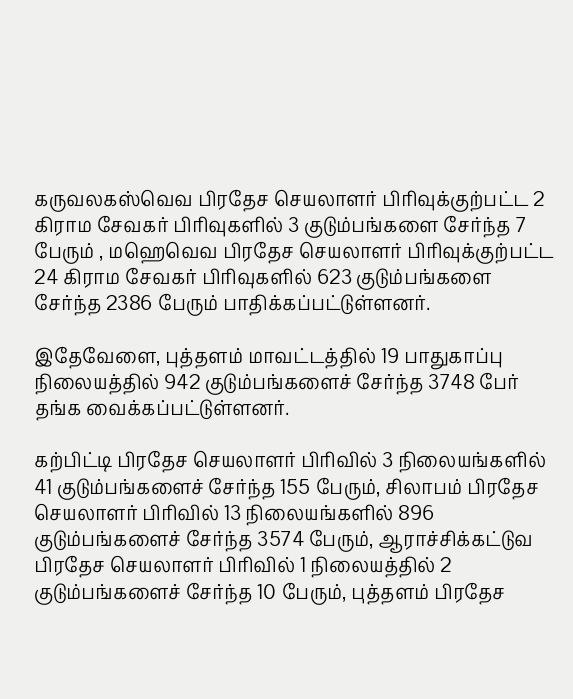கருவலகஸ்வெவ பிரதேச செயலாளர் பிரிவுக்குற்பட்ட 2 கிராம சேவகர் பிரிவுகளில் 3 குடும்பங்களை சேர்ந்த 7 பேரும் , மஹெவெவ பிரதேச செயலாளர் பிரிவுக்குற்பட்ட 24 கிராம சேவகர் பிரிவுகளில் 623 குடும்பங்களை சேர்ந்த 2386 பேரும் பாதிக்கப்பட்டுள்ளனர்.

இதேவேளை, புத்தளம் மாவட்டத்தில் 19 பாதுகாப்பு நிலையத்தில் 942 குடும்பங்களைச் சேர்ந்த 3748 பேர் தங்க வைக்கப்பட்டுள்ளனர்.

கற்பிட்டி பிரதேச செயலாளர் பிரிவில் 3 நிலையங்களில் 41 குடும்பங்களைச் சேர்ந்த 155 பேரும், சிலாபம் பிரதேச செயலாளர் பிரிவில் 13 நிலையங்களில் 896 குடும்பங்களைச் சேர்ந்த 3574 பேரும், ஆராச்சிக்கட்டுவ பிரதேச செயலாளர் பிரிவில் 1 நிலையத்தில் 2 குடும்பங்களைச் சேர்ந்த 10 பேரும், புத்தளம் பிரதேச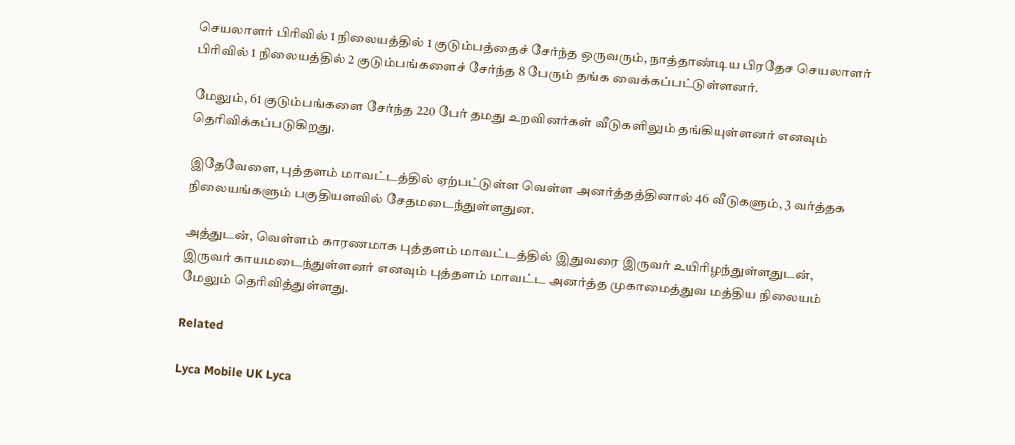செயலாளர் பிரிவில் 1 நிலையத்தில் 1 குடும்பத்தைச் சேர்ந்த ஒருவரும், நாத்தாண்டிய பிரதேச செயலாளர் பிரிவில் 1 நிலையத்தில் 2 குடும்பங்களைச் சேர்ந்த 8 பேரும் தங்க வைக்கப்பட்டுள்ளனர்.

மேலும், 61 குடும்பங்களை சேர்ந்த 220 பேர் தமது உறவினர்கள் வீடுகளிலும் தங்கியுள்ளனர் எனவும் தெரிவிக்கப்படுகிறது.

இதேவேளை, புத்தளம் மாவட்டத்தில் ஏற்பட்டுள்ள வெள்ள அனர்த்தத்தினால் 46 வீடுகளும், 3 வர்த்தக நிலையங்களும் பகுதியளவில் சேதமடைந்துள்ளதுன.

அத்துடன், வெள்ளம் காரணமாக புத்தளம் மாவட்டத்தில் இதுவரை இருவர் உயிரிழந்துள்ளதுடன், இருவர் காயமடைந்துள்ளனர் எனவும் புத்தளம் மாவட்ட அனர்த்த முகாமைத்துவ மத்திய நிலையம் மேலும் தெரிவித்துள்ளது.

Related

Lyca Mobile UK Lyca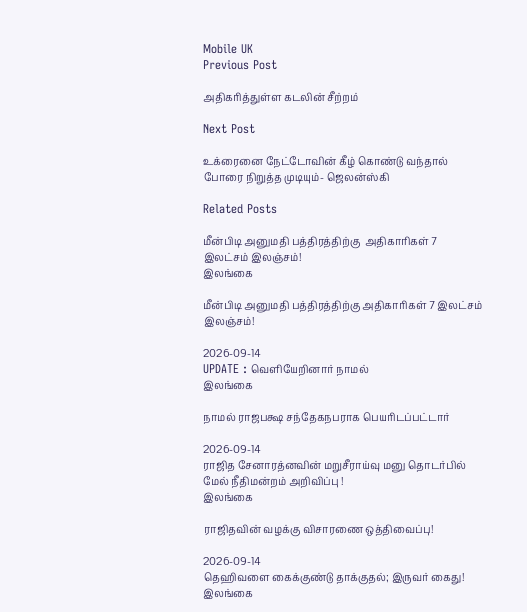Mobile UK
Previous Post

அதிகரித்துள்ள கடலின் சீற்றம்

Next Post

உக்ரைனை நேட்டோவின் கீழ் கொண்டு வந்தால் போரை நிறுத்த முடியும்- ஜெலன்ஸ்கி

Related Posts

மீன்பிடி அனுமதி பத்திரத்திற்கு  அதிகாரிகள் 7 இலட்சம் இலஞ்சம்!
இலங்கை

மீன்பிடி அனுமதி பத்திரத்திற்கு அதிகாரிகள் 7 இலட்சம் இலஞ்சம்!

2026-09-14
UPDATE : வெளியேறினார் நாமல்
இலங்கை

நாமல் ராஜபக்ஷ சந்தேகநபராக பெயரிடப்பட்டார்

2026-09-14
ராஜித சேனாரத்னவின் மறுசீராய்வு மனு தொடர்பில் மேல் நீதிமன்றம் அறிவிப்பு !
இலங்கை

ராஜிதவின் வழக்கு விசாரணை ஒத்திவைப்பு!

2026-09-14
தெஹிவளை கைக்குண்டு தாக்குதல்; இருவர் கைது!
இலங்கை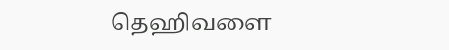தெஹிவளை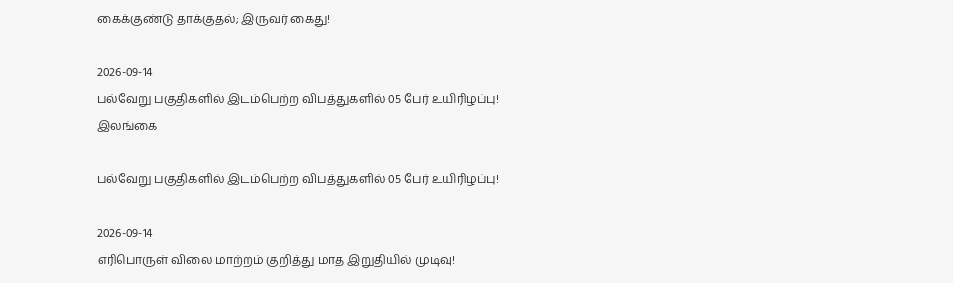கைக்குண்டு தாக்குதல்; இருவர் கைது!

2026-09-14
பல்வேறு பகுதிகளில் இடம்பெற்ற விபத்துகளில் 05 பேர் உயிரிழப்பு!
இலங்கை

பல்வேறு பகுதிகளில் இடம்பெற்ற விபத்துகளில் 05 பேர் உயிரிழப்பு!

2026-09-14
எரிபொருள் விலை மாற்றம் குறித்து மாத இறுதியில் முடிவு!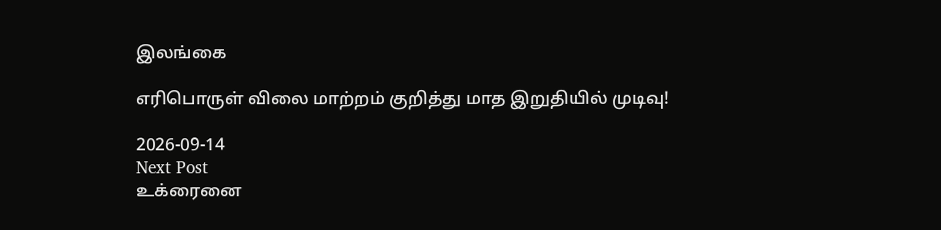இலங்கை

எரிபொருள் விலை மாற்றம் குறித்து மாத இறுதியில் முடிவு!

2026-09-14
Next Post
உக்ரைனை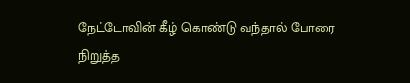நேட்டோவின் கீழ் கொண்டு வந்தால் போரை நிறுத்த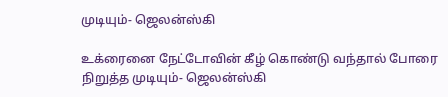முடியும்- ஜெலன்ஸ்கி

உக்ரைனை நேட்டோவின் கீழ் கொண்டு வந்தால் போரை நிறுத்த முடியும்- ஜெலன்ஸ்கி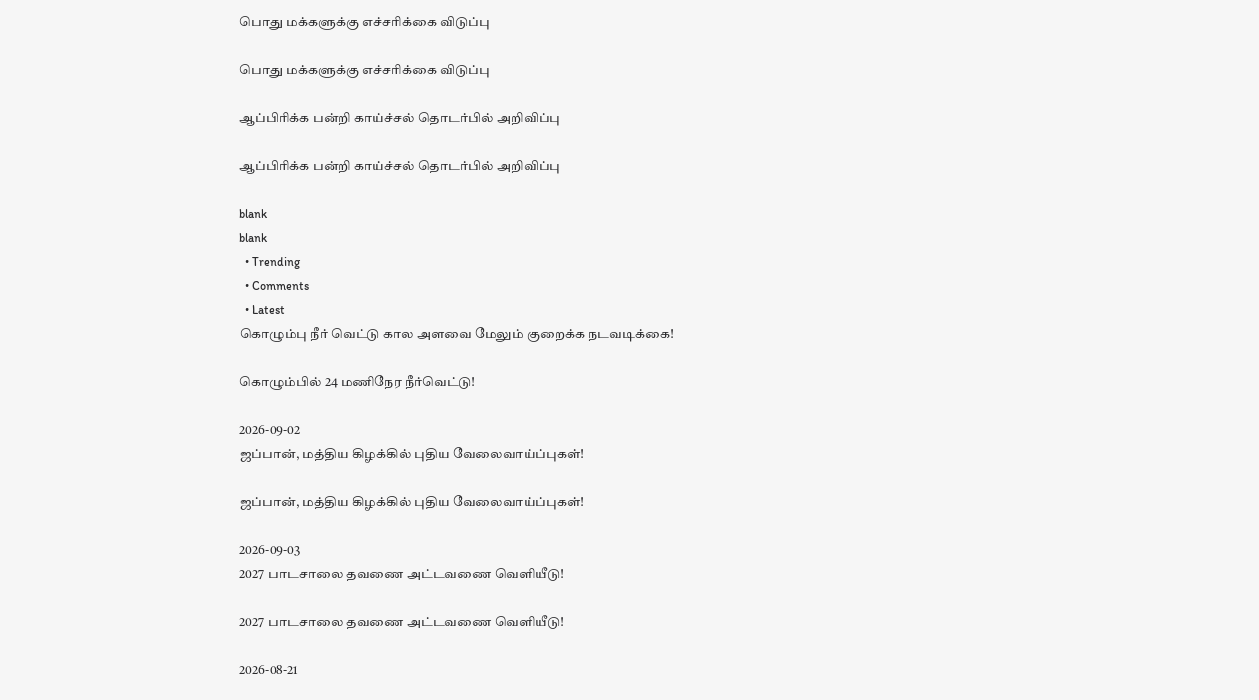பொது மக்களுக்கு எச்சரிக்கை விடுப்பு

பொது மக்களுக்கு எச்சரிக்கை விடுப்பு

ஆப்பிரிக்க பன்றி காய்ச்சல் தொடர்பில் அறிவிப்பு

ஆப்பிரிக்க பன்றி காய்ச்சல் தொடர்பில் அறிவிப்பு

blank
blank
  • Trending
  • Comments
  • Latest
கொழும்பு நீர் வெட்டு கால அளவை மேலும் குறைக்க நடவடிக்கை!

கொழும்பில் 24 மணிநேர நீர்வெட்டு!

2026-09-02
ஜப்பான், மத்திய கிழக்கில் புதிய வேலைவாய்ப்புகள்!

ஜப்பான், மத்திய கிழக்கில் புதிய வேலைவாய்ப்புகள்!

2026-09-03
2027 பாடசாலை தவணை அட்டவணை வெளியீடு!

2027 பாடசாலை தவணை அட்டவணை வெளியீடு!

2026-08-21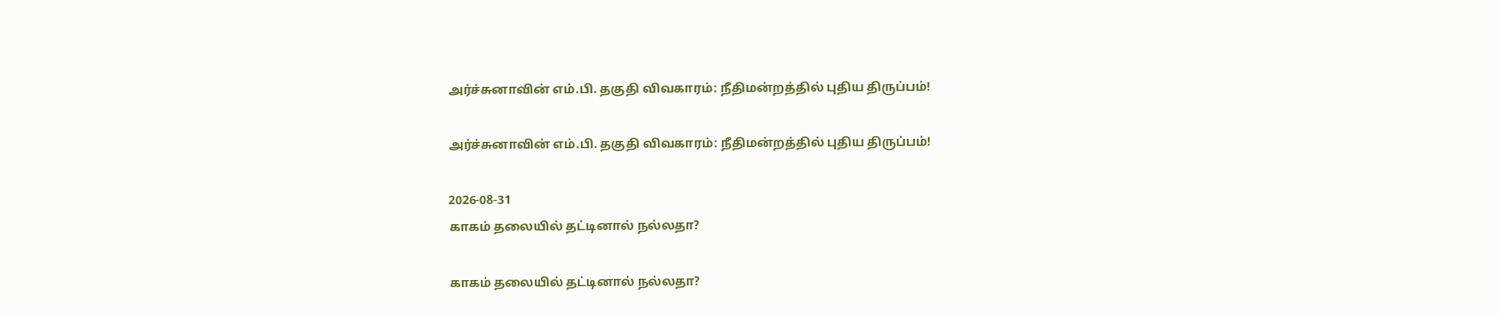அர்ச்சுனாவின் எம்.பி. தகுதி விவகாரம்: நீதிமன்றத்தில் புதிய திருப்பம்!

அர்ச்சுனாவின் எம்.பி. தகுதி விவகாரம்: நீதிமன்றத்தில் புதிய திருப்பம்!

2026-08-31
காகம் தலையில் தட்டினால் நல்லதா?

காகம் தலையில் தட்டினால் நல்லதா?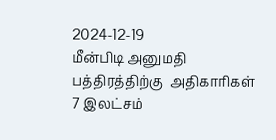2024-12-19
மீன்பிடி அனுமதி பத்திரத்திற்கு  அதிகாரிகள் 7 இலட்சம்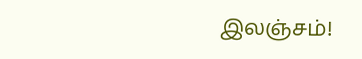இலஞ்சம்!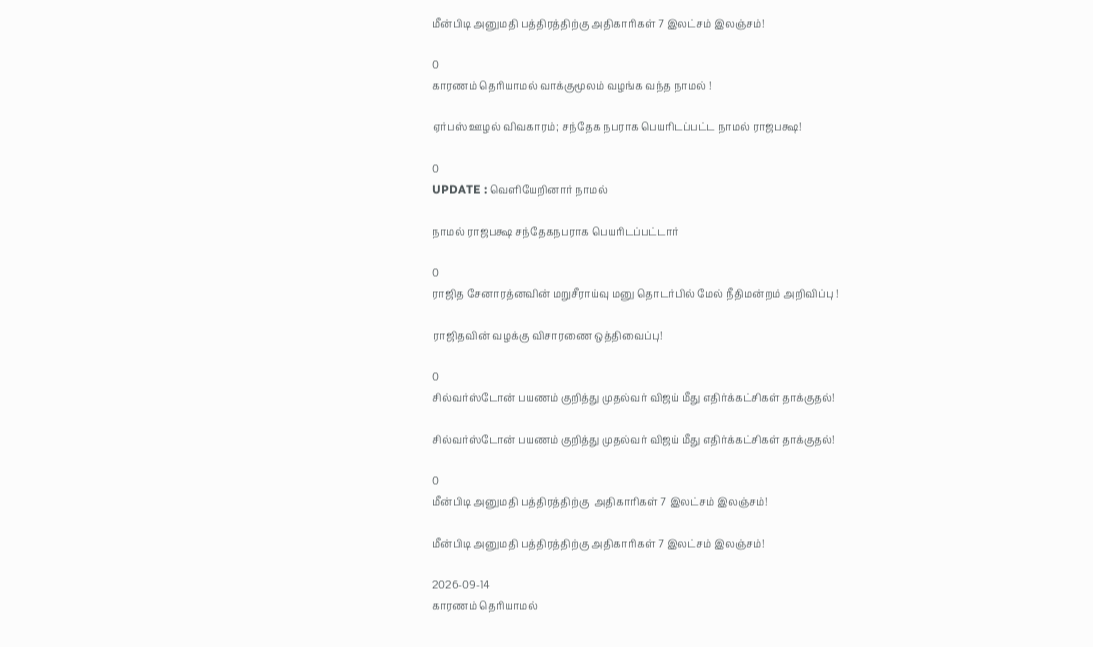மீன்பிடி அனுமதி பத்திரத்திற்கு அதிகாரிகள் 7 இலட்சம் இலஞ்சம்!

0
காரணம் தெரியாமல் வாக்குமூலம் வழங்க வந்த நாமல் !

ஏர்பஸ் ஊழல் விவகாரம்; சந்தேக நபராக பெயரிடப்பட்ட நாமல் ராஜபக்ஷ!

0
UPDATE : வெளியேறினார் நாமல்

நாமல் ராஜபக்ஷ சந்தேகநபராக பெயரிடப்பட்டார்

0
ராஜித சேனாரத்னவின் மறுசீராய்வு மனு தொடர்பில் மேல் நீதிமன்றம் அறிவிப்பு !

ராஜிதவின் வழக்கு விசாரணை ஒத்திவைப்பு!

0
சில்வர்ஸ்டோன் பயணம் குறித்து முதல்வர் விஜய் மீது எதிர்க்கட்சிகள் தாக்குதல்!

சில்வர்ஸ்டோன் பயணம் குறித்து முதல்வர் விஜய் மீது எதிர்க்கட்சிகள் தாக்குதல்!

0
மீன்பிடி அனுமதி பத்திரத்திற்கு  அதிகாரிகள் 7 இலட்சம் இலஞ்சம்!

மீன்பிடி அனுமதி பத்திரத்திற்கு அதிகாரிகள் 7 இலட்சம் இலஞ்சம்!

2026-09-14
காரணம் தெரியாமல்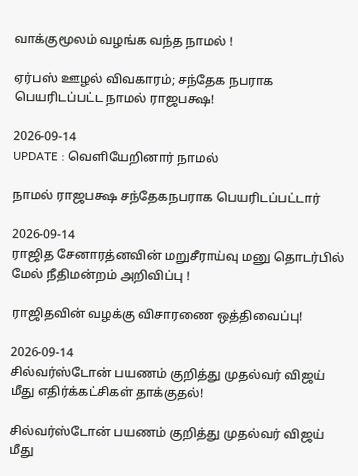வாக்குமூலம் வழங்க வந்த நாமல் !

ஏர்பஸ் ஊழல் விவகாரம்; சந்தேக நபராக பெயரிடப்பட்ட நாமல் ராஜபக்ஷ!

2026-09-14
UPDATE : வெளியேறினார் நாமல்

நாமல் ராஜபக்ஷ சந்தேகநபராக பெயரிடப்பட்டார்

2026-09-14
ராஜித சேனாரத்னவின் மறுசீராய்வு மனு தொடர்பில் மேல் நீதிமன்றம் அறிவிப்பு !

ராஜிதவின் வழக்கு விசாரணை ஒத்திவைப்பு!

2026-09-14
சில்வர்ஸ்டோன் பயணம் குறித்து முதல்வர் விஜய் மீது எதிர்க்கட்சிகள் தாக்குதல்!

சில்வர்ஸ்டோன் பயணம் குறித்து முதல்வர் விஜய் மீது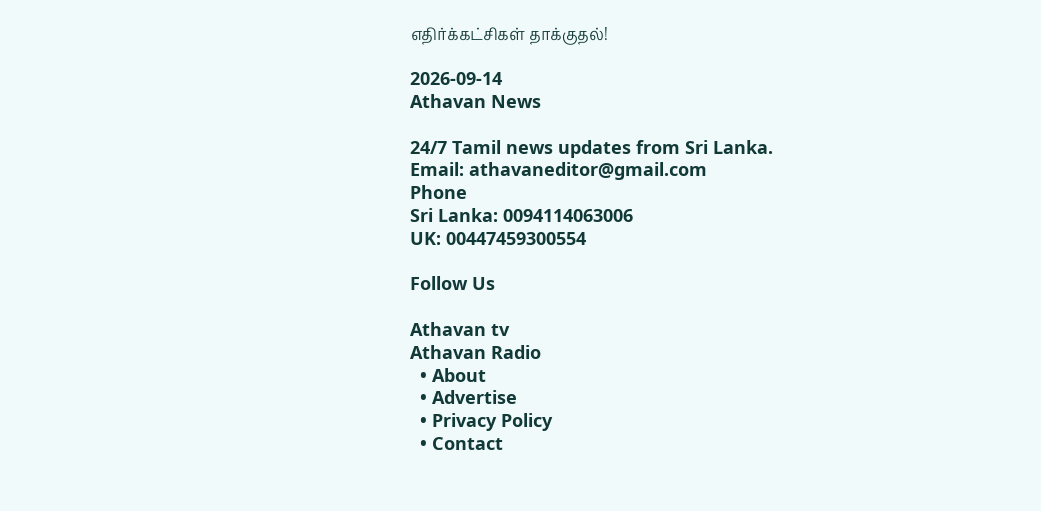எதிர்க்கட்சிகள் தாக்குதல்!

2026-09-14
Athavan News

24/7 Tamil news updates from Sri Lanka.
Email: athavaneditor@gmail.com
Phone
Sri Lanka: 0094114063006
UK: 00447459300554

Follow Us

Athavan tv
Athavan Radio
  • About
  • Advertise
  • Privacy Policy
  • Contact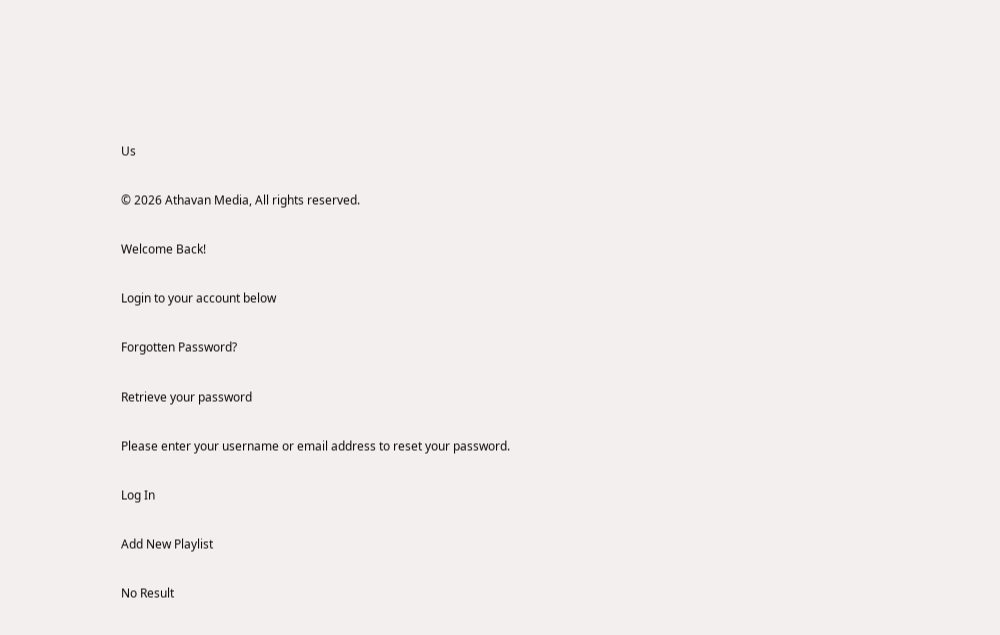Us

© 2026 Athavan Media, All rights reserved.

Welcome Back!

Login to your account below

Forgotten Password?

Retrieve your password

Please enter your username or email address to reset your password.

Log In

Add New Playlist

No Result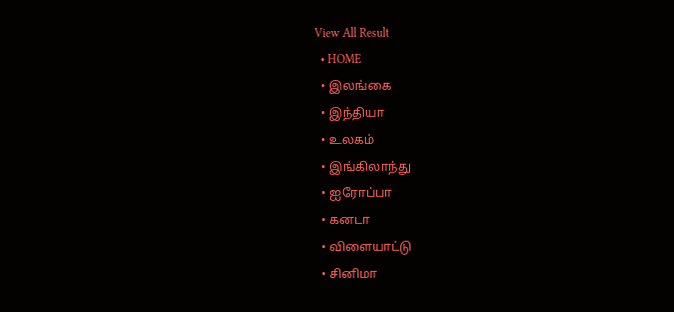View All Result
  • HOME
  • இலங்கை
  • இந்தியா
  • உலகம்
  • இங்கிலாந்து
  • ஐரோப்பா
  • கனடா
  • விளையாட்டு
  • சினிமா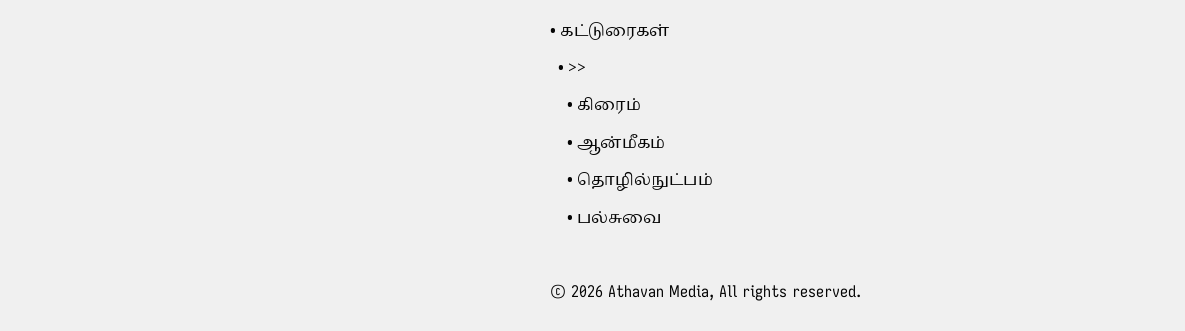• கட்டுரைகள்
  • >>
    • கிரைம்
    • ஆன்மீகம்
    • தொழில்நுட்பம்
    • பல்சுவை

© 2026 Athavan Media, All rights reserved.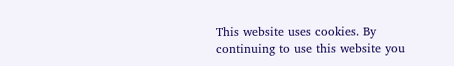This website uses cookies. By continuing to use this website you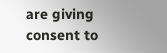are giving consent to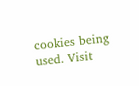cookies being used. Visit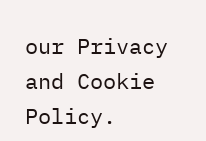our Privacy and Cookie Policy.